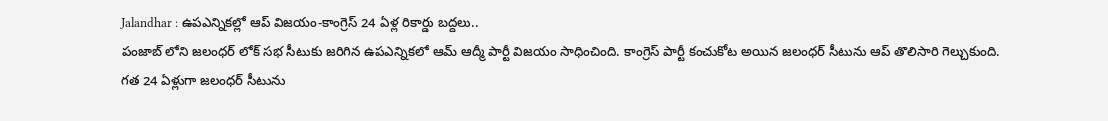Jalandhar : ఉపఎన్నికల్లో ఆప్ విజయం-కాంగ్రెస్ 24 ఏళ్ల రికార్డు బద్దలు..
పంజాబ్ లోని జలంధర్ లోక్ సభ సీటుకు జరిగిన ఉపఎన్నికలో ఆమ్ ఆద్మీ పార్టీ విజయం సాధించింది. కాంగ్రెస్ పార్టీ కంచుకోట అయిన జలంధర్ సీటును ఆప్ తొలిసారి గెల్చుకుంది. గత 24 ఏళ్లుగా జలంధర్ సీటును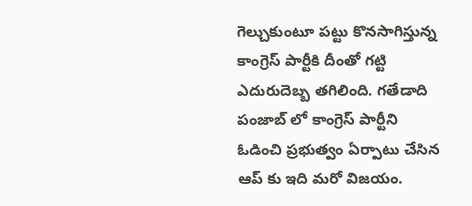గెల్చుకుంటూ పట్టు కొనసాగిస్తున్న కాంగ్రెస్ పార్టీకి దీంతో గట్టి ఎదురుదెబ్బ తగిలింది. గతేడాది పంజాబ్ లో కాంగ్రెస్ పార్టీని ఓడించి ప్రభుత్వం ఏర్పాటు చేసిన ఆప్ కు ఇది మరో విజయం.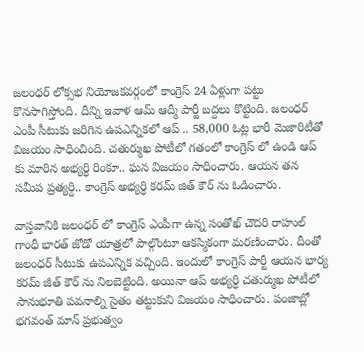జలంధర్ లోక్సభ నియోజకవర్గంలో కాంగ్రెస్ 24 ఏళ్లుగా పట్టు కొనసాగిస్తోంది. దీన్ని ఇవాళ ఆమ్ ఆద్మీ పార్టీ బద్దలు కొట్టింది. జలంధర్ ఎంపీ సీటుకు జరిగిన ఉపఎన్నికలో ఆప్ .. 58,000 ఓట్ల భారీ మెజారిటీతో విజయం సాధించింది. చతుర్ముఖ పోటీలో గతంలో కాంగ్రెస్ లో ఉండి ఆప్ కు మారిన అభ్యర్ధి రింకూ.. ఘన విజయం సాధించారు. ఆయన తన సమీప ప్రత్యర్ది.. కాంగ్రెస్ అభ్యర్ధి కరమ్ జిత్ కౌర్ ను ఓడించారు.

వాస్తవానికి జలంధర్ లో కాంగ్రెస్ ఎంపీగా ఉన్న సంతోఖ్ చౌదరి రాహుల్ గాంధీ భారత్ జోడో యాత్రలో పాల్గొంటూ ఆకస్మికంగా మరణించారు. దీంతో జలంధర్ సీటుకు ఉపఎన్నిక వచ్చింది. ఇందులో కాంగ్రెస్ పార్టీ ఆయన భార్య కరమ్ జీత్ కౌర్ ను నిలబెట్టింది. అయినా ఆప్ అభ్యర్ధి చతుర్ముఖ పోటీలో సానుభూతి పవనాల్ని సైతం తట్టుకుని విజయం సాధించారు. పంజాబ్లో భగవంత్ మాన్ ప్రభుత్వం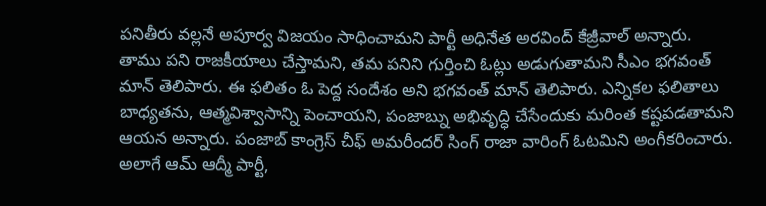పనితీరు వల్లనే అపూర్వ విజయం సాధించామని పార్టీ అధినేత అరవింద్ కేజ్రీవాల్ అన్నారు.
తాము పని రాజకీయాలు చేస్తామని, తమ పనిని గుర్తించి ఓట్లు అడుగుతామని సీఎం భగవంత్ మాన్ తెలిపారు. ఈ ఫలితం ఓ పెద్ద సందేశం అని భగవంత్ మాన్ తెలిపారు. ఎన్నికల ఫలితాలు బాధ్యతను, ఆత్మవిశ్వాసాన్ని పెంచాయని, పంజాబ్ను అభివృద్ధి చేసేందుకు మరింత కష్టపడతామని ఆయన అన్నారు. పంజాబ్ కాంగ్రెస్ చీఫ్ అమరీందర్ సింగ్ రాజా వారింగ్ ఓటమిని అంగీకరించారు. అలాగే ఆమ్ ఆద్మీ పార్టీ,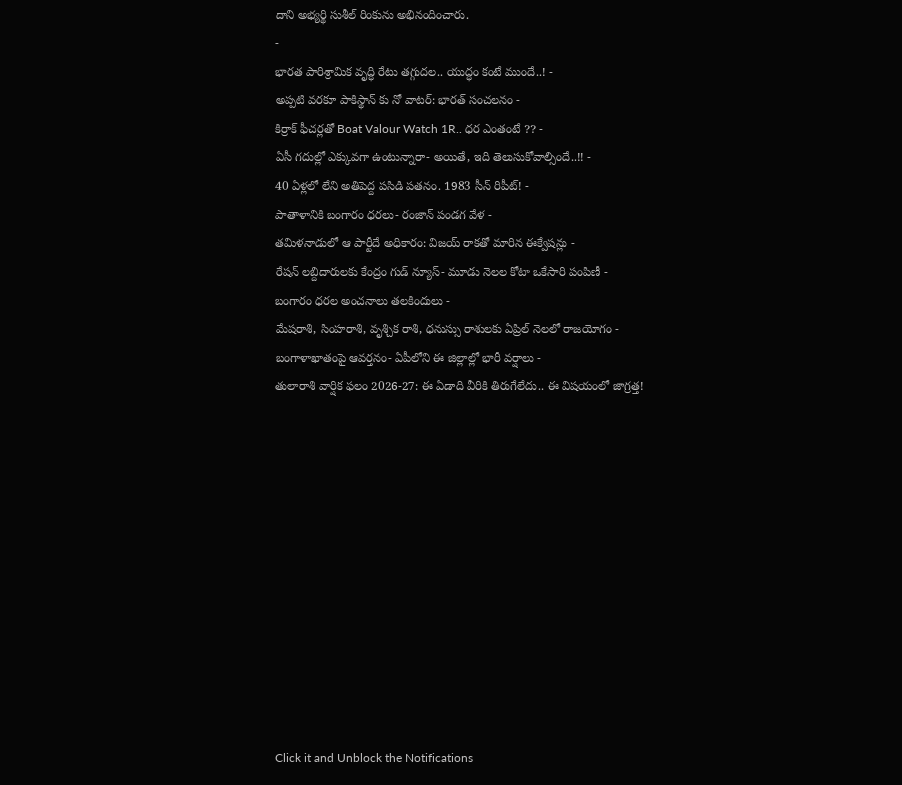దాని అభ్యర్థి సుశీల్ రింకును అభినందించారు.
-
భారత పారిశ్రామిక వృద్ధి రేటు తగ్గుదల.. యుద్ధం కంటే ముందే..! -
అప్పటి వరకూ పాకిస్థాన్ కు నో వాటర్: భారత్ సంచలనం -
కిర్రాక్ ఫీచర్లతో Boat Valour Watch 1R.. ధర ఎంతంటే ?? -
ఏసీ గదుల్లో ఎక్కువగా ఉంటున్నారా- అయితే, ఇది తెలుసుకోవాల్సిందే..!! -
40 ఏళ్లలో లేని అతిపెద్ద పసిడి పతనం. 1983 సీన్ రిపీట్! -
పాతాళానికి బంగారం ధరలు- రంజాన్ పండగ వేళ -
తమిళనాడులో ఆ పార్టీదే అధికారం: విజయ్ రాకతో మారిన ఈక్వేషన్లు -
రేషన్ లబ్దిదారులకు కేంద్రం గుడ్ న్యూస్- మూడు నెలల కోటా ఒకేసారి పంపిణీ -
బంగారం ధరల అంచనాలు తలకిందులు -
మేషరాశి, సింహరాశి, వృశ్చిక రాశి, ధనుస్సు రాశులకు ఏప్రిల్ నెలలో రాజయోగం -
బంగాళాఖాతంపై ఆవర్తనం- ఏపీలోని ఈ జిల్లాల్లో భారీ వర్షాలు -
తులారాశి వార్షిక ఫలం 2026-27: ఈ ఏడాది వీరికి తిరుగేలేదు.. ఈ విషయంలో జాగ్రత్త!












Click it and Unblock the Notifications